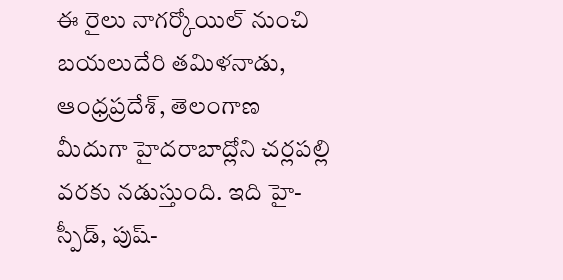ఈ రైలు నాగర్కోయిల్ నుంచి బయలుదేరి తమిళనాడు, ఆంధ్రప్రదేశ్, తెలంగాణ మీదుగా హైదరాబాద్లోని చర్లపల్లి వరకు నడుస్తుంది. ఇది హై-స్పీడ్, పుష్-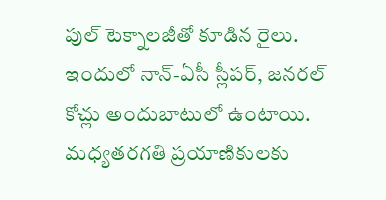పుల్ టెక్నాలజీతో కూడిన రైలు. ఇందులో నాన్-ఏసీ స్లీపర్, జనరల్ కోచ్లు అందుబాటులో ఉంటాయి. మధ్యతరగతి ప్రయాణికులకు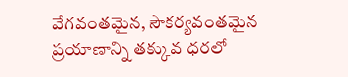వేగవంతమైన, సౌకర్యవంతమైన ప్రయాణాన్ని తక్కువ ధరలో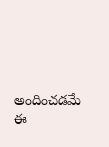అందించడమే ఈ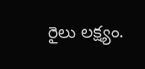రైలు లక్ష్యం.